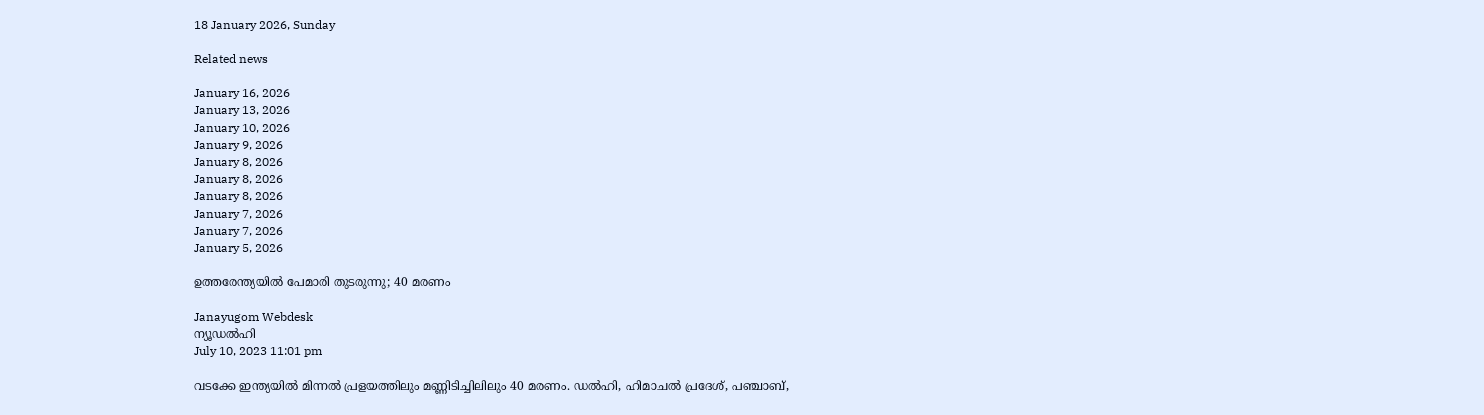18 January 2026, Sunday

Related news

January 16, 2026
January 13, 2026
January 10, 2026
January 9, 2026
January 8, 2026
January 8, 2026
January 8, 2026
January 7, 2026
January 7, 2026
January 5, 2026

ഉത്തരേന്ത്യയില്‍ പേമാരി തുടരുന്നു; 40 മരണം

Janayugom Webdesk
ന്യൂഡല്‍ഹി
July 10, 2023 11:01 pm

വടക്കേ ഇന്ത്യയില്‍ മിന്നല്‍ പ്രളയത്തിലും മണ്ണിടിച്ചിലിലും 40 മരണം. ഡല്‍ഹി, ഹിമാചല്‍ പ്രദേശ്, പഞ്ചാബ്,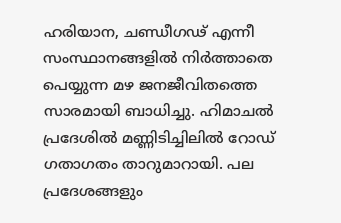ഹരിയാന, ചണ്ഡീഗഢ് എന്നീ സംസ്ഥാനങ്ങളില്‍ നിര്‍ത്താതെ പെയ്യുന്ന മഴ ജനജീവിതത്തെ സാരമായി ബാധിച്ചു. ഹിമാചല്‍ പ്രദേശില്‍ മണ്ണിടിച്ചിലില്‍ റോഡ് ഗതാഗതം താറുമാറായി. പല പ്രദേശങ്ങളും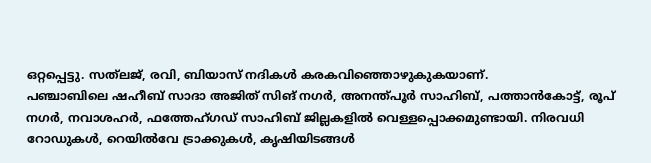ഒറ്റപ്പെട്ടു. സത്‍ലജ്, രവി, ബിയാസ് നദികള്‍ കരകവിഞ്ഞൊഴുകുകയാണ്.
പഞ്ചാബിലെ ഷഹീബ് സാദാ അജിത് സിങ് നഗര്‍, അനന്ത്പൂര്‍ സാഹിബ്, പത്താൻകോട്ട്, രൂപ് നഗര്‍, നവാശഹര്‍, ഫത്തേഹ്ഗഡ് സാഹിബ് ജില്ലകളില്‍ വെള്ളപ്പൊക്കമുണ്ടായി. നിരവധി റോഡുകള്‍, റെയില്‍വേ ട്രാക്കുകള്‍, കൃഷിയിടങ്ങള്‍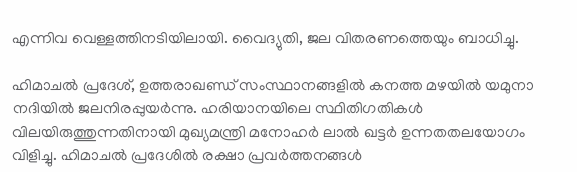എന്നിവ വെള്ളത്തിനടിയിലായി. വൈദ്യുതി, ജല വിതരണത്തെയും ബാധിച്ചു.

ഹിമാചല്‍ പ്രദേശ്, ഉത്തരാഖണ്ഡ് സംസ്ഥാനങ്ങളില്‍ കനത്ത മഴയില്‍ യമുനാ നദിയില്‍ ജലനിരപ്പുയര്‍ന്നു. ഹരിയാനയിലെ സ്ഥിതിഗതികള്‍ വിലയിരുത്തുന്നതിനായി മുഖ്യമന്ത്രി മനോഹര്‍ ലാല്‍ ഖട്ടര്‍ ഉന്നതതലയോഗം വിളിച്ചു. ഹിമാചല്‍ പ്രദേശില്‍ രക്ഷാ പ്രവര്‍ത്തനങ്ങള്‍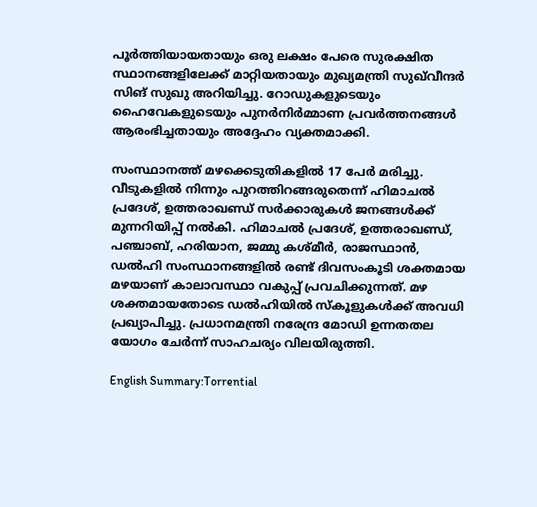പൂര്‍ത്തിയായതായും ഒരു ലക്ഷം പേരെ സുരക്ഷിത സ്ഥാനങ്ങളിലേക്ക് മാറ്റിയതായും മുഖ്യമന്ത്രി സുഖ്‌വീന്ദര്‍ സിങ് സുഖു അറിയിച്ചു. റോഡുകളുടെയും ഹൈവേകളുടെയും പുനര്‍നിര്‍മ്മാണ പ്രവര്‍ത്തനങ്ങള്‍ ആരംഭിച്ചതായും അദ്ദേഹം വ്യക്തമാക്കി.

സംസ്ഥാനത്ത് മഴക്കെടുതികളില്‍ 17 പേര്‍ മരിച്ചു. വീടുകളില്‍ നിന്നും പുറത്തിറങ്ങരുതെന്ന് ഹിമാചല്‍ പ്രദേശ്, ഉത്തരാഖണ്ഡ് സര്‍ക്കാരുകള്‍ ജനങ്ങള്‍ക്ക് മുന്നറിയിപ്പ് നല്‍കി. ഹിമാചല്‍ പ്രദേശ്, ഉത്തരാഖണ്ഡ്, പഞ്ചാബ്, ഹരിയാന, ജമ്മു കശ്മീര്‍, രാജസ്ഥാൻ, ഡല്‍ഹി സംസ്ഥാനങ്ങളില്‍ രണ്ട് ദിവസംകൂടി ശക്തമായ മഴയാണ് കാലാവസ്ഥാ വകുപ്പ് പ്രവചിക്കുന്നത്. മഴ ശക്തമായതോടെ ഡല്‍ഹിയില്‍ സ്കൂളുകള്‍ക്ക് അവധി പ്രഖ്യാപിച്ചു. പ്രധാനമന്ത്രി നരേന്ദ്ര മോഡി ഉന്നതതല യോഗം ചേര്‍ന്ന് സാഹചര്യം വിലയിരുത്തി.

English Summary:Torrential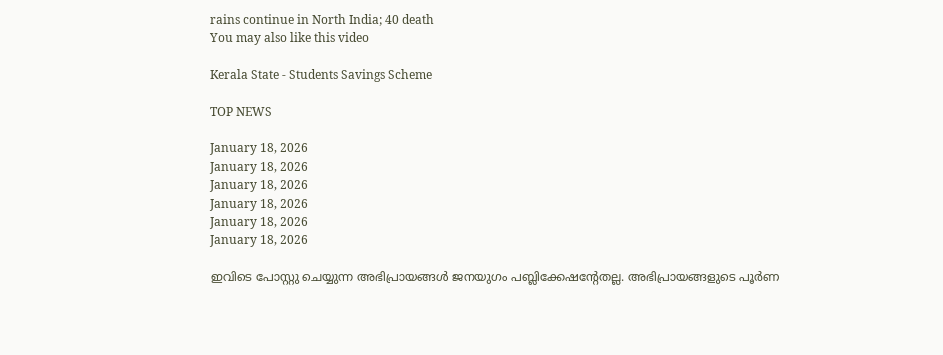rains continue in North India; 40 death
You may also like this video

Kerala State - Students Savings Scheme

TOP NEWS

January 18, 2026
January 18, 2026
January 18, 2026
January 18, 2026
January 18, 2026
January 18, 2026

ഇവിടെ പോസ്റ്റു ചെയ്യുന്ന അഭിപ്രായങ്ങള്‍ ജനയുഗം പബ്ലിക്കേഷന്റേതല്ല. അഭിപ്രായങ്ങളുടെ പൂര്‍ണ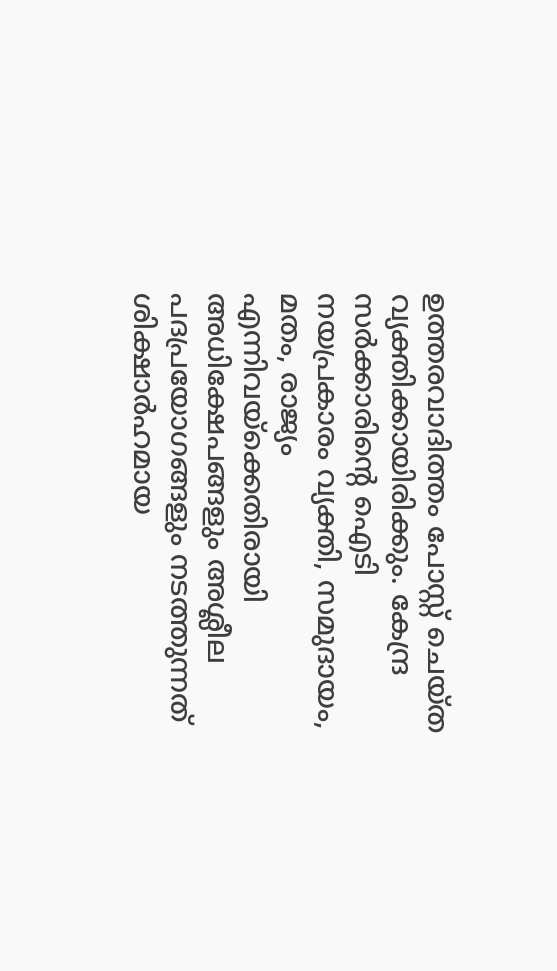ഉത്തരവാദിത്തം പോസ്റ്റ് ചെയ്ത വ്യക്തിക്കായിരിക്കും. കേന്ദ്ര സര്‍ക്കാരിന്റെ ഐടി നയപ്രകാരം വ്യക്തി, സമുദായം, മതം, രാജ്യം എന്നിവയ്‌ക്കെതിരായി അധിക്ഷേപങ്ങളും അശ്ലീല പദപ്രയോഗങ്ങളും നടത്തുന്നത് ശിക്ഷാര്‍ഹമായ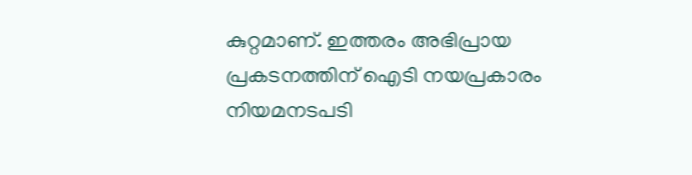കുറ്റമാണ്. ഇത്തരം അഭിപ്രായ പ്രകടനത്തിന് ഐടി നയപ്രകാരം നിയമനടപടി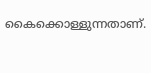കൈക്കൊള്ളുന്നതാണ്.